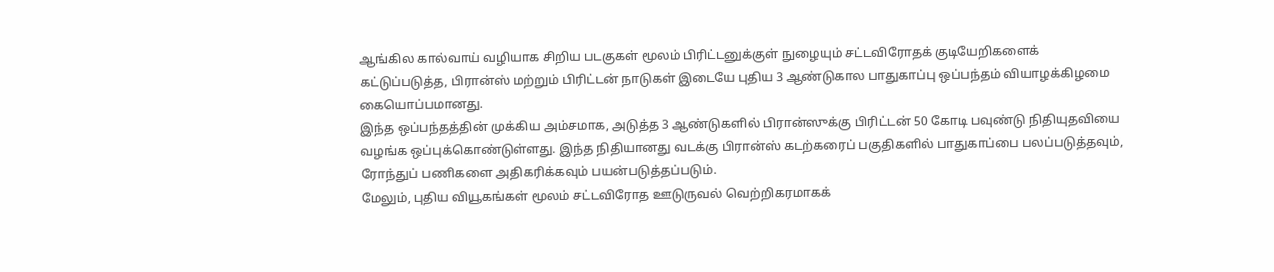ஆங்கில கால்வாய் வழியாக சிறிய படகுகள் மூலம் பிரிட்டனுக்குள் நுழையும் சட்டவிரோதக் குடியேறிகளைக் கட்டுப்படுத்த, பிரான்ஸ் மற்றும் பிரிட்டன் நாடுகள் இடையே புதிய 3 ஆண்டுகால பாதுகாப்பு ஒப்பந்தம் வியாழக்கிழமை கையொப்பமானது.
இந்த ஒப்பந்தத்தின் முக்கிய அம்சமாக, அடுத்த 3 ஆண்டுகளில் பிரான்ஸுக்கு பிரிட்டன் 50 கோடி பவுண்டு நிதியுதவியை வழங்க ஒப்புக்கொண்டுள்ளது. இந்த நிதியானது வடக்கு பிரான்ஸ் கடற்கரைப் பகுதிகளில் பாதுகாப்பை பலப்படுத்தவும், ரோந்துப் பணிகளை அதிகரிக்கவும் பயன்படுத்தப்படும்.
மேலும், புதிய வியூகங்கள் மூலம் சட்டவிரோத ஊடுருவல் வெற்றிகரமாகக்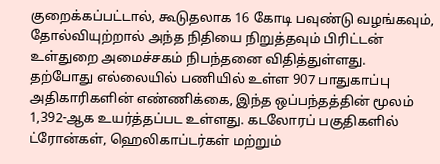குறைக்கப்பட்டால், கூடுதலாக 16 கோடி பவுண்டு வழங்கவும், தோல்வியுற்றால் அந்த நிதியை நிறுத்தவும் பிரிட்டன் உள்துறை அமைச்சகம் நிபந்தனை விதித்துள்ளது.
தற்போது எல்லையில் பணியில் உள்ள 907 பாதுகாப்பு அதிகாரிகளின் எண்ணிக்கை, இந்த ஒப்பந்தத்தின் மூலம் 1,392-ஆக உயர்த்தப்பட உள்ளது. கடலோரப் பகுதிகளில் ட்ரோன்கள், ஹெலிகாப்டர்கள் மற்றும்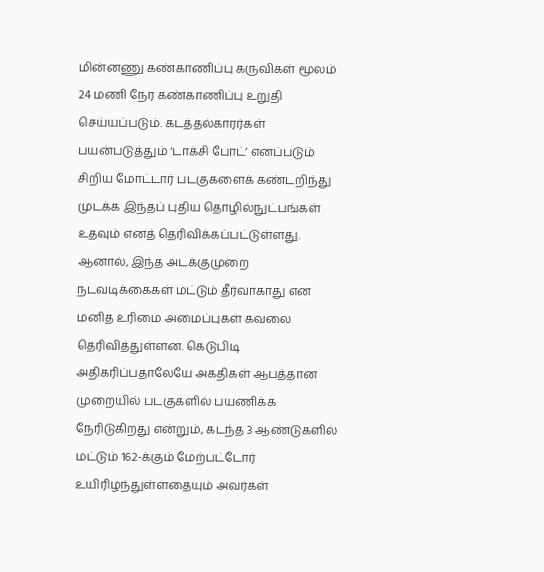மின்னணு கண்காணிப்பு கருவிகள் மூலம் 24 மணி நேர கண்காணிப்பு உறுதி செய்யப்படும். கடத்தல்காரர்கள் பயன்படுத்தும் ‘டாக்சி போட்’ எனப்படும் சிறிய மோட்டார் படகுகளைக் கண்டறிந்து முடக்க இந்தப் புதிய தொழில்நுட்பங்கள் உதவும் எனத் தெரிவிக்கப்பட்டுள்ளது.
ஆனால், இந்த அடக்குமுறை நடவடிக்கைகள் மட்டும் தீர்வாகாது என மனித உரிமை அமைப்புகள் கவலை தெரிவித்துள்ளன. கெடுபிடி அதிகரிப்பதாலேயே அகதிகள் ஆபத்தான முறையில் படகுகளில் பயணிக்க நேரிடுகிறது என்றும், கடந்த 3 ஆண்டுகளில் மட்டும் 162-க்கும் மேற்பட்டோர் உயிரிழந்துள்ளதையும் அவர்கள்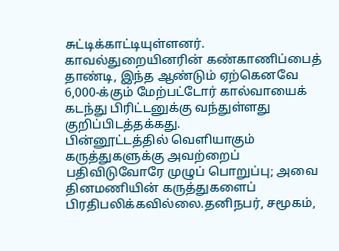சுட்டிக்காட்டியுள்ளனர்.
காவல்துறையினரின் கண்காணிப்பைத் தாண்டி, இந்த ஆண்டும் ஏற்கெனவே 6,000-க்கும் மேற்பட்டோர் கால்வாயைக் கடந்து பிரிட்டனுக்கு வந்துள்ளது குறிப்பிடத்தக்கது.
பின்னூட்டத்தில் வெளியாகும் கருத்துகளுக்கு அவற்றைப் பதிவிடுவோரே முழுப் பொறுப்பு; அவை தினமணியின் கருத்துகளைப் பிரதிபலிக்கவில்லை.தனிநபர், சமூகம்,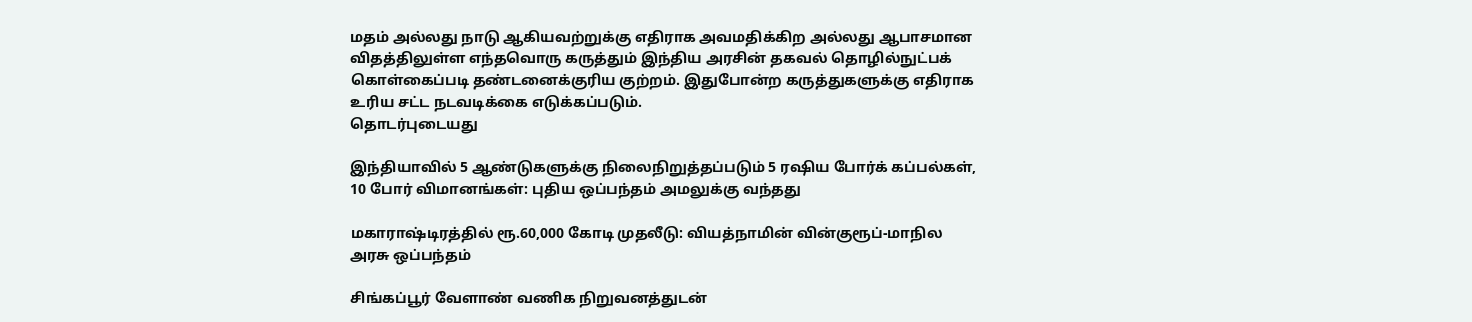மதம் அல்லது நாடு ஆகியவற்றுக்கு எதிராக அவமதிக்கிற அல்லது ஆபாசமான விதத்திலுள்ள எந்தவொரு கருத்தும் இந்திய அரசின் தகவல் தொழில்நுட்பக் கொள்கைப்படி தண்டனைக்குரிய குற்றம். இதுபோன்ற கருத்துகளுக்கு எதிராக உரிய சட்ட நடவடிக்கை எடுக்கப்படும்.
தொடர்புடையது

இந்தியாவில் 5 ஆண்டுகளுக்கு நிலைநிறுத்தப்படும் 5 ரஷிய போர்க் கப்பல்கள், 10 போர் விமானங்கள்: புதிய ஒப்பந்தம் அமலுக்கு வந்தது

மகாராஷ்டிரத்தில் ரூ.60,000 கோடி முதலீடு: வியத்நாமின் வின்குரூப்-மாநில அரசு ஒப்பந்தம்

சிங்கப்பூர் வேளாண் வணிக நிறுவனத்துடன்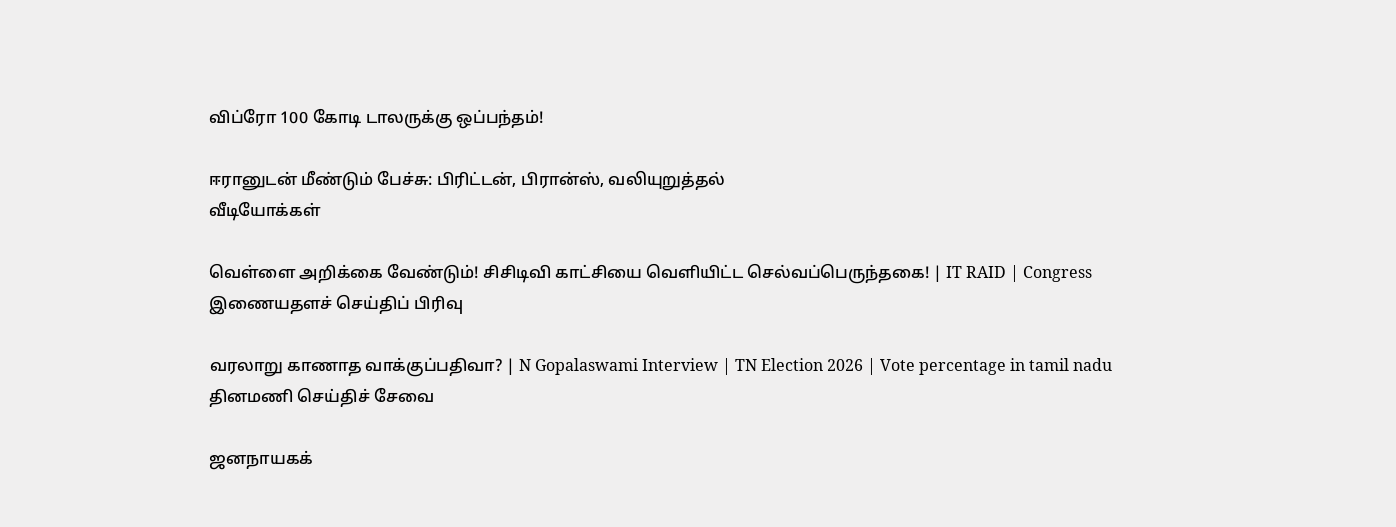விப்ரோ 100 கோடி டாலருக்கு ஒப்பந்தம்!

ஈரானுடன் மீண்டும் பேச்சு: பிரிட்டன், பிரான்ஸ், வலியுறுத்தல்
வீடியோக்கள்

வெள்ளை அறிக்கை வேண்டும்! சிசிடிவி காட்சியை வெளியிட்ட செல்வப்பெருந்தகை! | IT RAID | Congress
இணையதளச் செய்திப் பிரிவு

வரலாறு காணாத வாக்குப்பதிவா? | N Gopalaswami Interview | TN Election 2026 | Vote percentage in tamil nadu
தினமணி செய்திச் சேவை

ஜனநாயகக்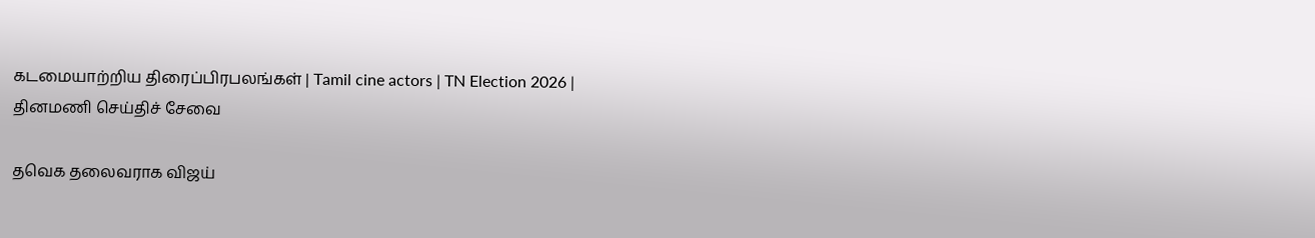கடமையாற்றிய திரைப்பிரபலங்கள் | Tamil cine actors | TN Election 2026 |
தினமணி செய்திச் சேவை

தவெக தலைவராக விஜய்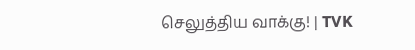செலுத்திய வாக்கு! | TVK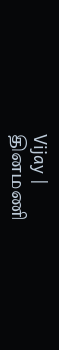Vijay |
தினமணி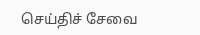செய்திச் சேவை